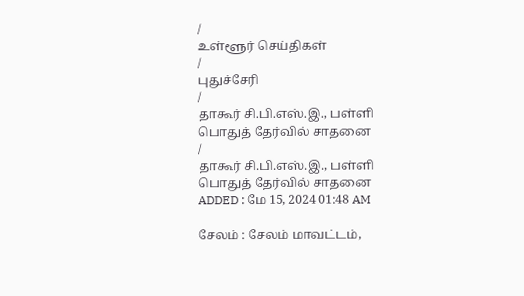/
உள்ளூர் செய்திகள்
/
புதுச்சேரி
/
தாகூர் சி.பி.எஸ்.இ., பள்ளி பொதுத் தேர்வில் சாதனை
/
தாகூர் சி.பி.எஸ்.இ., பள்ளி பொதுத் தேர்வில் சாதனை
ADDED : மே 15, 2024 01:48 AM

சேலம் : சேலம் மாவட்டம்,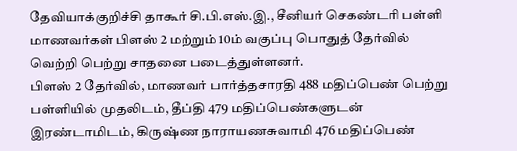தேவியாக்குறிச்சி தாகூர் சி.பி.எஸ்.இ., சீனியர் செகண்டரி பள்ளி மாணவர்கள் பிளஸ் 2 மற்றும் 10ம் வகுப்பு பொதுத் தேர்வில் வெற்றி பெற்று சாதனை படைத்துள்ளனர்.
பிளஸ் 2 தேர்வில், மாணவர் பார்த்தசாரதி 488 மதிப்பெண் பெற்று பள்ளியில் முதலிடம், தீப்தி 479 மதிப்பெண்களுடன் இரண்டாமிடம், கிருஷ்ண நாராயணசுவாமி 476 மதிப்பெண்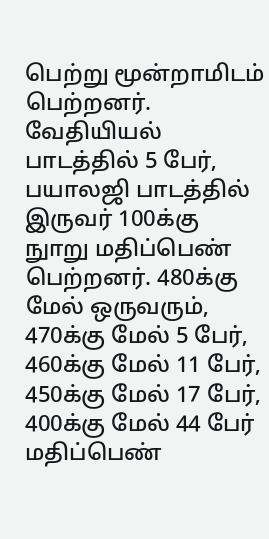பெற்று மூன்றாமிடம் பெற்றனர்.
வேதியியல் பாடத்தில் 5 பேர், பயாலஜி பாடத்தில் இருவர் 100க்கு நுாறு மதிப்பெண் பெற்றனர். 480க்கு மேல் ஒருவரும், 470க்கு மேல் 5 பேர், 460க்கு மேல் 11 பேர், 450க்கு மேல் 17 பேர், 400க்கு மேல் 44 பேர் மதிப்பெண்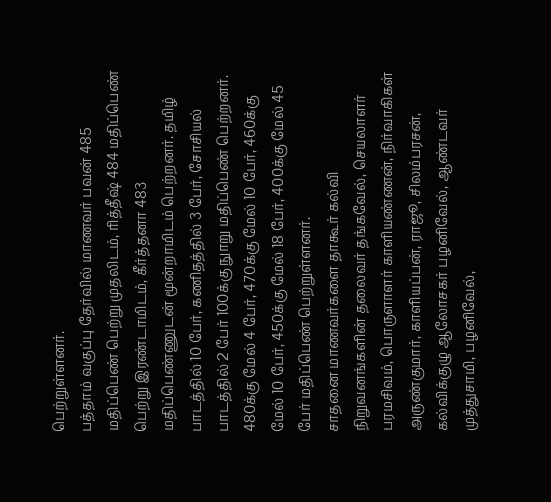பெற்றுள்ளனர்.
பத்தாம் வகுப்பு தேர்வில் மாணவர் பவன் 485 மதிப்பெண் பெற்று முதலிடம், ரித்தீஷ் 484 மதிப்பெண் பெற்று இரண்டாமிடம், கீர்த்தனா 483 மதிப்பெண்ணுடன் மூன்றாமிடம் பெற்றனர். தமிழ் பாடத்தில் 10 பேர், கணிதத்தில் 3 பேர், சோசியல் பாடத்தில் 2 பேர் 100க்கு நுாறு மதிப்பெண் பெற்றனர்.
480க்கு மேல் 4 பேர், 470க்கு மேல் 10 பேர், 460க்கு மேல் 10 பேர், 450க்கு மேல் 18 பேர், 400க்கு மேல் 45 பேர் மதிப்பெண் பெற்றுள்ளனர்.
சாதனை மாணவர்களை தாகூர் கல்வி நிறுவனங்களின் தலைவர் தங்கவேல், செயலாளர் பரமசிவம், பொருளாளர் காளியண்ணன், நிர்வாகிகள் அருண்குமார், காளியப்பன், ராஜூ, சிலம்பரசன், கல்விக்குழு ஆலோசகர் பழனிவேல், ஆண்டவர் முத்துசாமி, பழனிவேல்,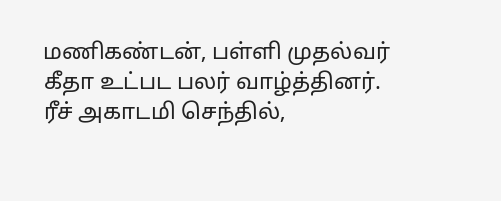மணிகண்டன், பள்ளி முதல்வர் கீதா உட்பட பலர் வாழ்த்தினர். ரீச் அகாடமி செந்தில்,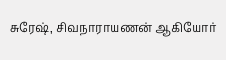சுரேஷ், சிவநாராயணன் ஆகியோர்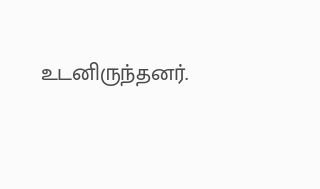உடனிருந்தனர்.